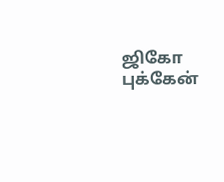ஜிகோ புக்கேன்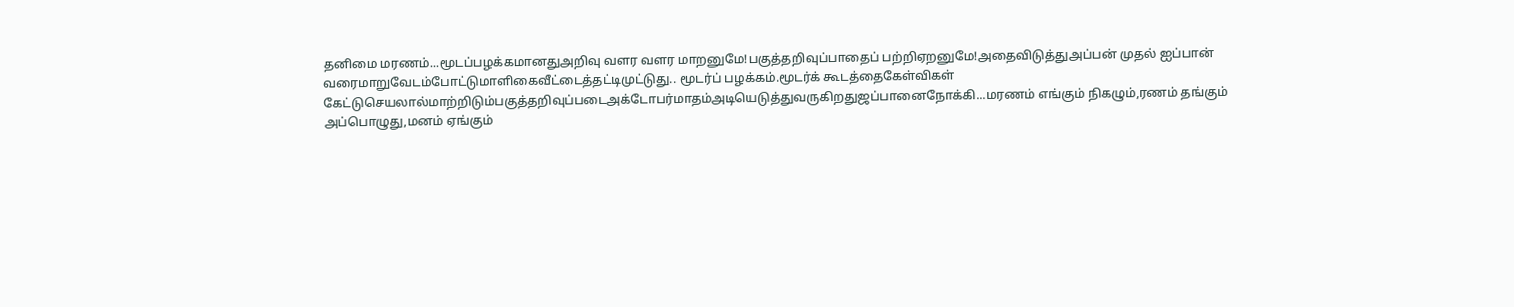தனிமை மரணம்...மூடப்பழக்கமானதுஅறிவு வளர வளர மாறனுமே!பகுத்தறிவுப்பாதைப் பற்றிஏறனுமே!அதைவிடுத்துஅப்பன் முதல் ஐப்பான் வரைமாறுவேடம்போட்டுமாளிகைவீட்டைத்தட்டிமுட்டுது.. மூடர்ப் பழக்கம்.மூடர்க் கூடத்தைகேள்விகள் கேட்டுசெயலால்மாற்றிடும்பகுத்தறிவுப்படைஅக்டோபர்மாதம்அடியெடுத்துவருகிறதுஜப்பானைநோக்கி...மரணம் எங்கும் நிகழும்,ரணம் தங்கும் அப்பொழுது,மனம் ஏங்கும்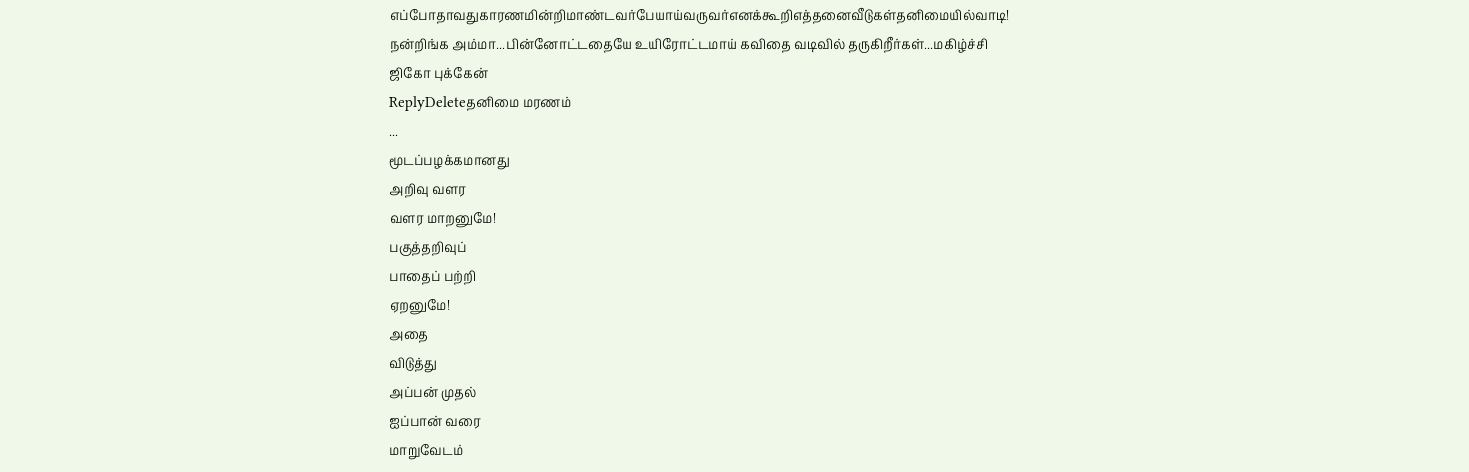எப்போதாவதுகாரணமின்றிமாண்டவர்பேயாய்வருவர்எனக்கூறிஎத்தனைவீடுகள்தனிமையில்வாடி!
நன்றிங்க அம்மா...பின்னோட்டதையே உயிரோட்டமாய் கவிதை வடிவில் தருகிறீர்கள்...மகிழ்ச்சி
ஜிகோ புக்கேன்
ReplyDeleteதனிமை மரணம்
...
மூடப்பழக்கமானது
அறிவு வளர
வளர மாறனுமே!
பகுத்தறிவுப்
பாதைப் பற்றி
ஏறனுமே!
அதை
விடுத்து
அப்பன் முதல்
ஐப்பான் வரை
மாறுவேடம்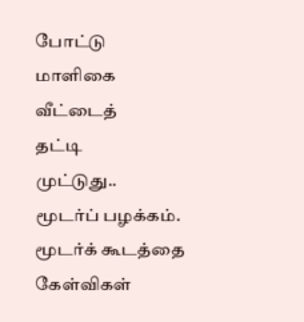போட்டு
மாளிகை
வீட்டைத்
தட்டி
முட்டுது..
மூடர்ப் பழக்கம்.
மூடர்க் கூடத்தை
கேள்விகள்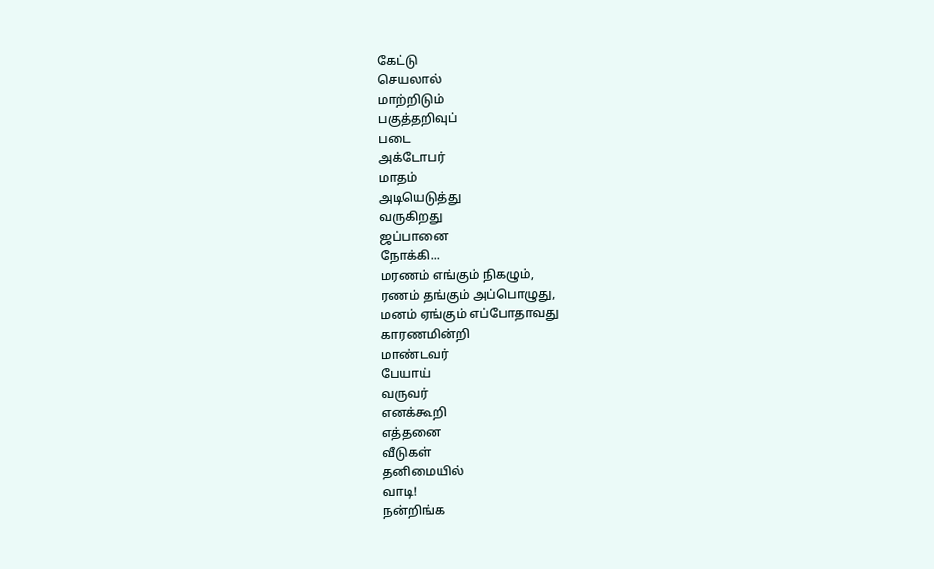கேட்டு
செயலால்
மாற்றிடும்
பகுத்தறிவுப்
படை
அக்டோபர்
மாதம்
அடியெடுத்து
வருகிறது
ஜப்பானை
நோக்கி...
மரணம் எங்கும் நிகழும்,
ரணம் தங்கும் அப்பொழுது,
மனம் ஏங்கும் எப்போதாவது
காரணமின்றி
மாண்டவர்
பேயாய்
வருவர்
எனக்கூறி
எத்தனை
வீடுகள்
தனிமையில்
வாடி!
நன்றிங்க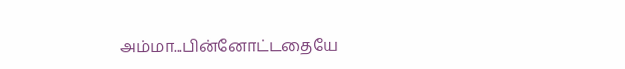அம்மா...பின்னோட்டதையே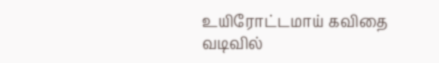உயிரோட்டமாய் கவிதை வடிவில்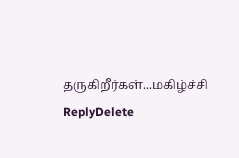தருகிறீர்கள்...மகிழ்ச்சி
ReplyDelete